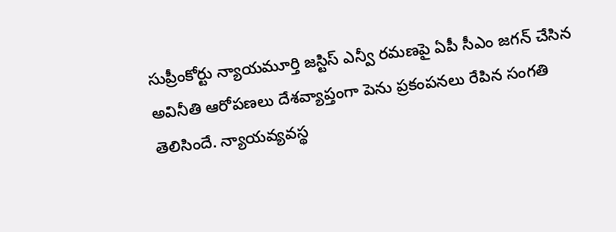సుప్రీంకోర్టు న్యాయమూర్తి జస్టిస్ ఎన్వీ రమణపై ఏపీ సీఎం జగన్ చేసిన అవినీతి ఆరోపణలు దేశవ్యాప్తంగా పెను ప్రకంపనలు రేపిన సంగతి తెలిసిందే. న్యాయవ్యవస్థ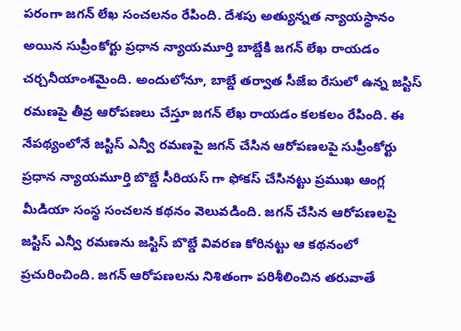పరంగా జగన్ లేఖ సంచలనం రేపింది. దేశపు అత్యున్నత న్యాయస్థానం అయిన సుప్రీంకోర్టు ప్రధాన న్యాయమూర్తి బాబ్డేకి జగన్ లేఖ రాయడం చర్చనీయాంశమైంది. అందులోనూ, బాబ్డే తర్వాత సీజేఐ రేసులో ఉన్న జస్టిస్ రమణపై తీవ్ర ఆరోపణలు చేస్తూ జగన్ లేఖ రాయడం కలకలం రేపింది. ఈ నేపథ్యంలోనే జస్టిస్ ఎన్వీ రమణపై జగన్ చేసిన ఆరోపణలపై సుప్రీంకోర్టు ప్రధాన న్యాయమూర్తి బొబ్డే సీరియస్ గా ఫోకస్ చేసినట్టు ప్రముఖ ఆంగ్ల మీడియా సంస్థ సంచలన కథనం వెలువడింది. జగన్ చేసిన ఆరోపణలపై జస్టిస్ ఎన్వీ రమణను జస్టిస్ బొబ్డే వివరణ కోరినట్టు ఆ కథనంలో ప్రచురించింది. జగన్ ఆరోపణలను నిశితంగా పరిశీలించిన తరువాతే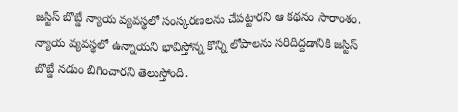జస్టిస్ బొబ్డే న్యాయ వ్యవస్థలో సంస్కరణలను చేపట్టారని ఆ కథనం సారాంశం. న్యాయ వ్యవస్థలో ఉన్నాయని భావిస్తోన్న కొన్ని లోపాలను సరిదిద్దడానికి జస్టిస్ బొబ్డే నడుం బిగించారని తెలుస్తోంది.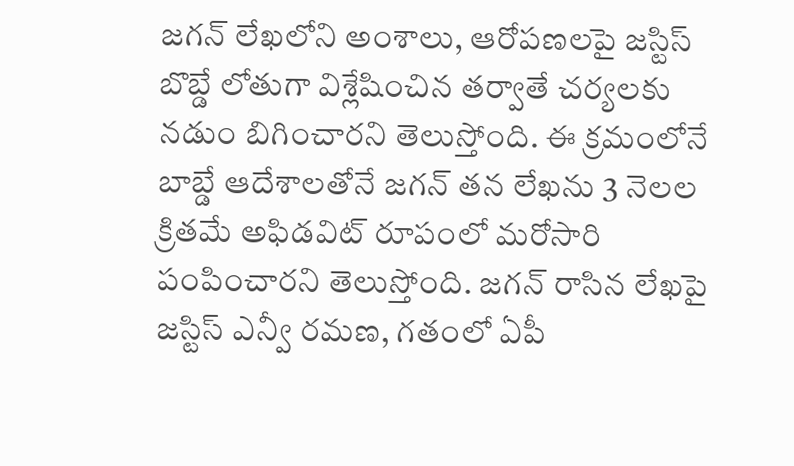జగన్ లేఖలోని అంశాలు, ఆరోపణలపై జస్టిస్ బొబ్డే లోతుగా విశ్లేషించిన తర్వాతే చర్యలకు నడుం బిగించారని తెలుస్తోంది. ఈ క్రమంలోనే బాబ్డే ఆదేశాలతోనే జగన్ తన లేఖను 3 నెలల క్రితమే అఫిడవిట్ రూపంలో మరోసారి పంపించారని తెలుస్తోంది. జగన్ రాసిన లేఖపై జస్టిస్ ఎన్వీ రమణ, గతంలో ఏపీ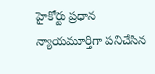హైకోర్టు ప్రధాన న్యాయమూర్తిగా పనిచేసిన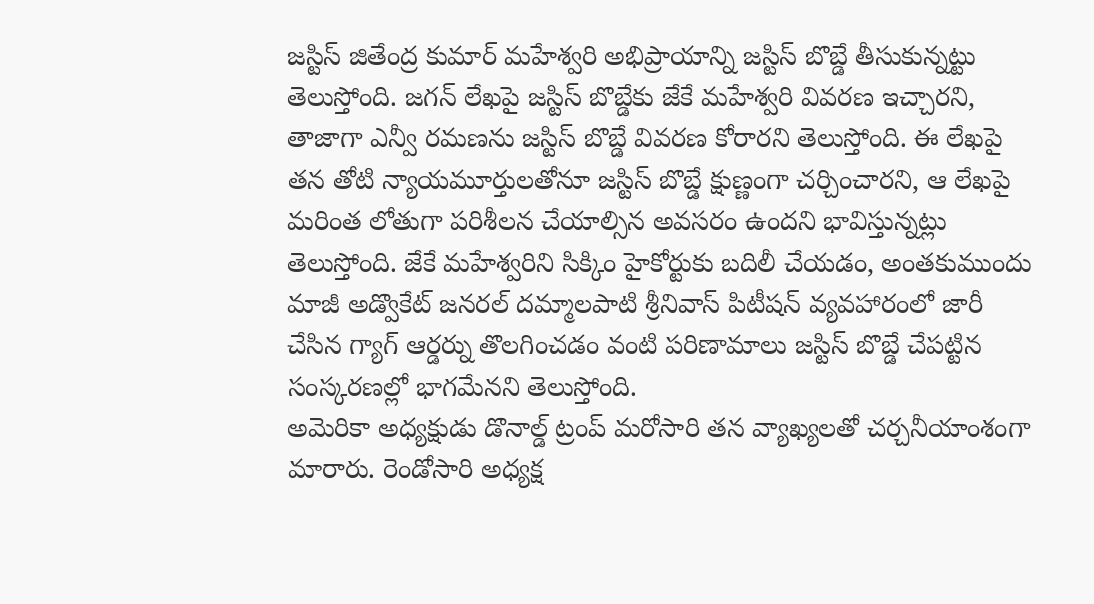జస్టిస్ జితేంద్ర కుమార్ మహేశ్వరి అభిప్రాయాన్ని జస్టిస్ బొబ్డే తీసుకున్నట్టు తెలుస్తోంది. జగన్ లేఖపై జస్టిస్ బొబ్డేకు జేకే మహేశ్వరి వివరణ ఇచ్చారని, తాజాగా ఎన్వీ రమణను జస్టిస్ బొబ్డే వివరణ కోరారని తెలుస్తోంది. ఈ లేఖపై తన తోటి న్యాయమూర్తులతోనూ జస్టిస్ బొబ్డే క్షుణ్ణంగా చర్చించారని, ఆ లేఖపై మరింత లోతుగా పరిశీలన చేయాల్సిన అవసరం ఉందని భావిస్తున్నట్లు తెలుస్తోంది. జేకే మహేశ్వరిని సిక్కిం హైకోర్టుకు బదిలీ చేయడం, అంతకుముందు మాజీ అడ్వొకేట్ జనరల్ దమ్మాలపాటి శ్రీనివాస్ పిటీషన్ వ్యవహారంలో జారీ చేసిన గ్యాగ్ ఆర్డర్ను తొలగించడం వంటి పరిణామాలు జస్టిస్ బొబ్డే చేపట్టిన సంస్కరణల్లో భాగమేనని తెలుస్తోంది.
అమెరికా అధ్యక్షుడు డొనాల్డ్ ట్రంప్ మరోసారి తన వ్యాఖ్యలతో చర్చనీయాంశంగా మారారు. రెండోసారి అధ్యక్ష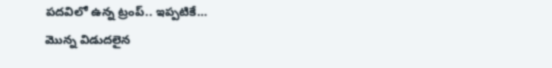పదవిలో ఉన్న ట్రంప్.. ఇప్పటికే…
మొన్న విడుదలైన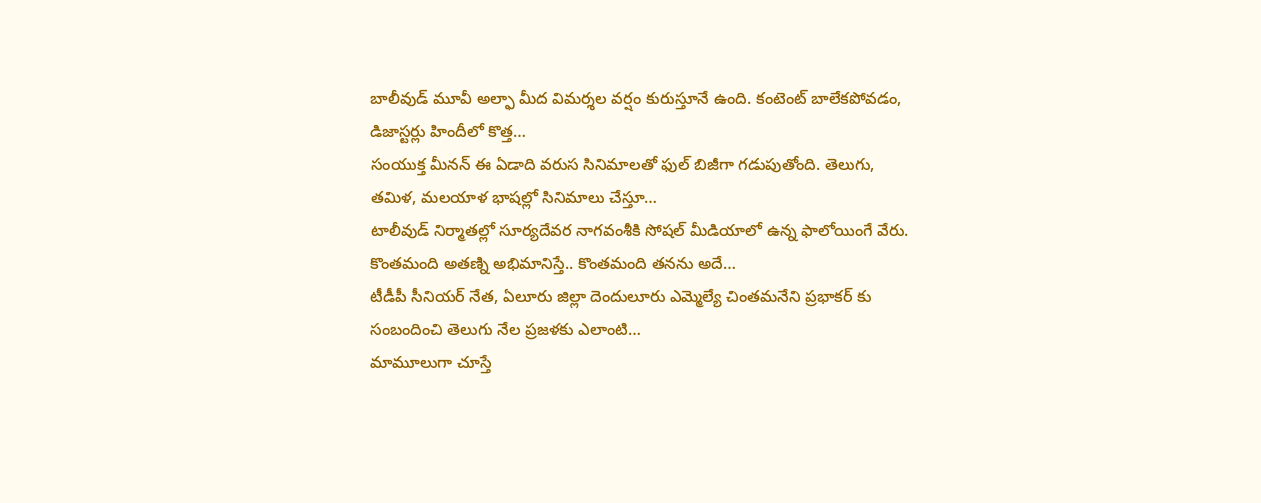బాలీవుడ్ మూవీ అల్ఫా మీద విమర్శల వర్షం కురుస్తూనే ఉంది. కంటెంట్ బాలేకపోవడం, డిజాస్టర్లు హిందీలో కొత్త…
సంయుక్త మీనన్ ఈ ఏడాది వరుస సినిమాలతో ఫుల్ బిజీగా గడుపుతోంది. తెలుగు, తమిళ, మలయాళ భాషల్లో సినిమాలు చేస్తూ…
టాలీవుడ్ నిర్మాతల్లో సూర్యదేవర నాగవంశీకి సోషల్ మీడియాలో ఉన్న ఫాలోయింగే వేరు. కొంతమంది అతణ్ని అభిమానిస్తే.. కొంతమంది తనను అదే…
టీడీపీ సీనియర్ నేత, ఏలూరు జిల్లా దెందులూరు ఎమ్మెల్యే చింతమనేని ప్రభాకర్ కు సంబందించి తెలుగు నేల ప్రజళకు ఎలాంటి…
మామూలుగా చూస్తే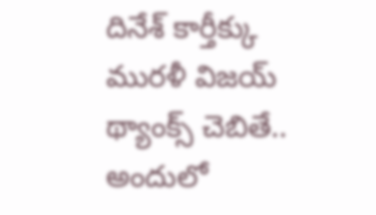దినేశ్ కార్తీక్కు మురళీ విజయ్ థ్యాంక్స్ చెబితే.. అందులో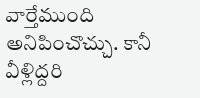వార్తేముంది అనిపించొచ్చు. కానీ వీళ్లిద్దరి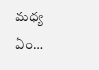మధ్య ఏం…